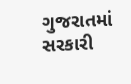ગુજરાતમાં સરકારી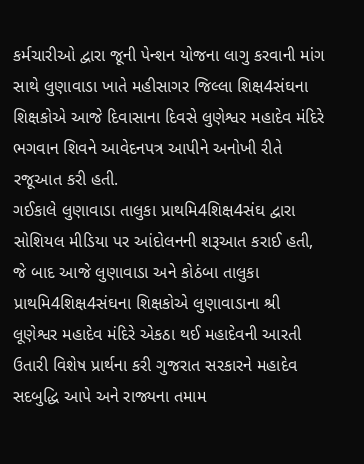કર્મચારીઓ દ્વારા જૂની પેન્શન યોજના લાગુ કરવાની માંગ સાથે લુણાવાડા ખાતે મહીસાગર જિલ્લા શિક્ષ4સંઘના શિક્ષકોએ આજે દિવાસાના દિવસે લુણેશ્વર મહાદેવ મંદિરે ભગવાન શિવને આવેદનપત્ર આપીને અનોખી રીતે રજૂઆત કરી હતી.
ગઈકાલે લુણાવાડા તાલુકા પ્રાથમિ4શિક્ષ4સંઘ દ્વારા સોશિયલ મીડિયા પર આંદોલનની શરૂઆત કરાઈ હતી, જે બાદ આજે લુણાવાડા અને કોઠંબા તાલુકા પ્રાથમિ4શિક્ષ4સંઘના શિક્ષકોએ લુણાવાડાના શ્રી લૂણેશ્વર મહાદેવ મંદિરે એકઠા થઈ મહાદેવની આરતી ઉતારી વિશેષ પ્રાર્થના કરી ગુજરાત સરકારને મહાદેવ સદબુદ્ધિ આપે અને રાજ્યના તમામ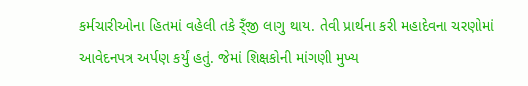કર્મચારીઓના હિતમાં વહેલી તકે ર્ંઁજી લાગુ થાય. તેવી પ્રાર્થના કરી મહાદેવના ચરણોમાં આવેદનપત્ર અર્પણ કર્યું હતું. જેમાં શિક્ષકોની માંગણી મુખ્ય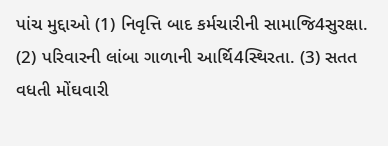પાંચ મુદ્દાઓ (1) નિવૃત્તિ બાદ કર્મચારીની સામાજિ4સુરક્ષા. (2) પરિવારની લાંબા ગાળાની આર્થિ4સ્થિરતા. (3) સતત વધતી મોંઘવારી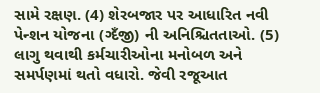સામે રક્ષણ. (4) શેરબજાર પર આધારિત નવી પેન્શન યોજના (ગ્દઁજી) ની અનિશ્ચિતતાઓ. (5) લાગુ થવાથી કર્મચારીઓના મનોબળ અને સમર્પણમાં થતો વધારો. જેવી રજૂઆત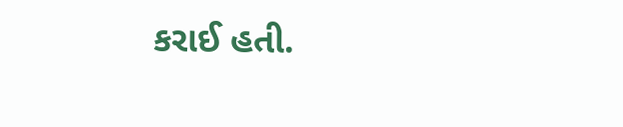કરાઈ હતી.